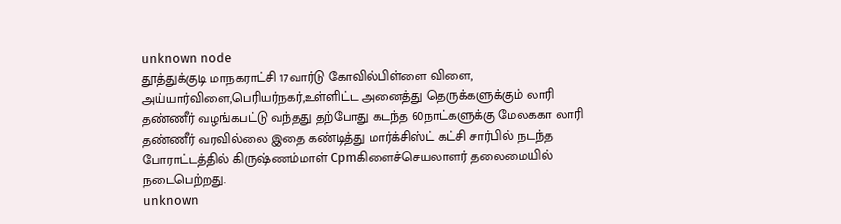unknown node
தூத்துக்குடி மாநகராட்சி 17வார்டு கோவில்பிள்ளை விளை, அய்யார்விளை,பெரியர்நகர்,உள்ளிட்ட அனைத்து தெருக்களுக்கும் லாரி தண்ணீர் வழங்கபட்டு வந்தது தற்போது கடந்த 60நாட்களுக்கு மேலககா லாரி தண்ணீர் வரவில்லை இதை கண்டித்து மார்க்சிஸ்ட் கட்சி சார்பில் நடந்த போராட்டத்தில் கிருஷ்ணம்மாள் Cpmகிளைச்செயலாளர் தலைமையில் நடைபெற்றது.
unknown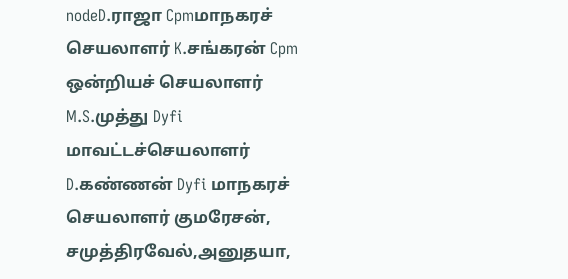nodeD.ராஜா Cpmமாநகரச் செயலாளர் K.சங்கரன் Cpm ஒன்றியச் செயலாளர் M.S.முத்து Dyfi மாவட்டச்செயலாளர் D.கண்ணன் Dyfi மாநகரச் செயலாளர் குமரேசன், சமுத்திரவேல்,அனுதயா,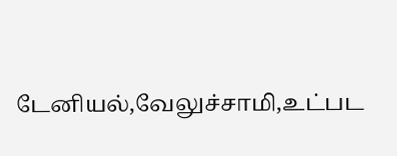டேனியல்,வேலுச்சாமி,உட்பட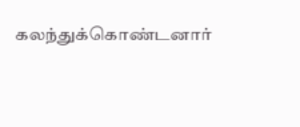கலந்துக்கொண்டனார்